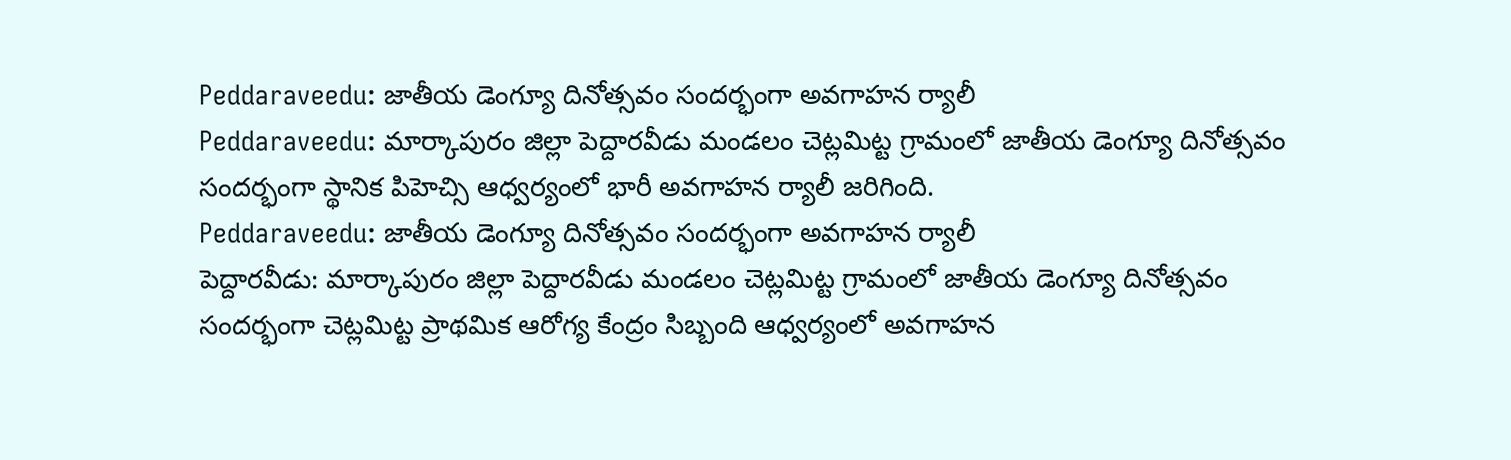Peddaraveedu: జాతీయ డెంగ్యూ దినోత్సవం సందర్భంగా అవగాహన ర్యాలీ
Peddaraveedu: మార్కాపురం జిల్లా పెద్దారవీడు మండలం చెట్లమిట్ట గ్రామంలో జాతీయ డెంగ్యూ దినోత్సవం సందర్భంగా స్థానిక పిహెచ్సి ఆధ్వర్యంలో భారీ అవగాహన ర్యాలీ జరిగింది.
Peddaraveedu: జాతీయ డెంగ్యూ దినోత్సవం సందర్భంగా అవగాహన ర్యాలీ
పెద్దారవీడు: మార్కాపురం జిల్లా పెద్దారవీడు మండలం చెట్లమిట్ట గ్రామంలో జాతీయ డెంగ్యూ దినోత్సవం సందర్భంగా చెట్లమిట్ట ప్రాథమిక ఆరోగ్య కేంద్రం సిబ్బంది ఆధ్వర్యంలో అవగాహన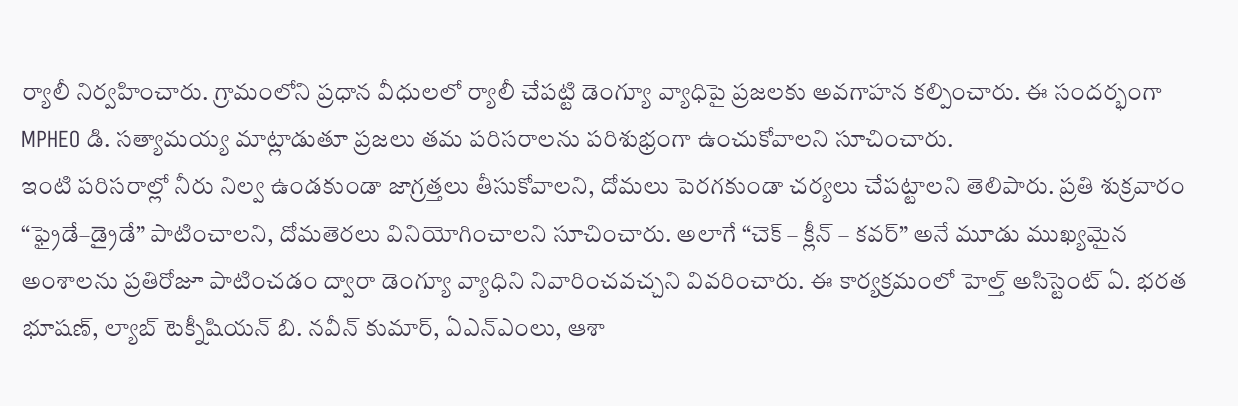ర్యాలీ నిర్వహించారు. గ్రామంలోని ప్రధాన వీధులలో ర్యాలీ చేపట్టి డెంగ్యూ వ్యాధిపై ప్రజలకు అవగాహన కల్పించారు. ఈ సందర్భంగా MPHEO డి. సత్యామయ్య మాట్లాడుతూ ప్రజలు తమ పరిసరాలను పరిశుభ్రంగా ఉంచుకోవాలని సూచించారు.
ఇంటి పరిసరాల్లో నీరు నిల్వ ఉండకుండా జాగ్రత్తలు తీసుకోవాలని, దోమలు పెరగకుండా చర్యలు చేపట్టాలని తెలిపారు. ప్రతి శుక్రవారం “ఫ్రైడే–డ్రైడే” పాటించాలని, దోమతెరలు వినియోగించాలని సూచించారు. అలాగే “చెక్ – క్లీన్ – కవర్” అనే మూడు ముఖ్యమైన అంశాలను ప్రతిరోజూ పాటించడం ద్వారా డెంగ్యూ వ్యాధిని నివారించవచ్చని వివరించారు. ఈ కార్యక్రమంలో హెల్త్ అసిస్టెంట్ ఏ. భరత భూషణ్, ల్యాబ్ టెక్నీషియన్ బి. నవీన్ కుమార్, ఏఎన్ఎంలు, ఆశా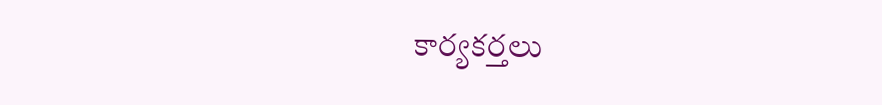కార్యకర్తలు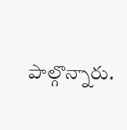పాల్గొన్నారు.